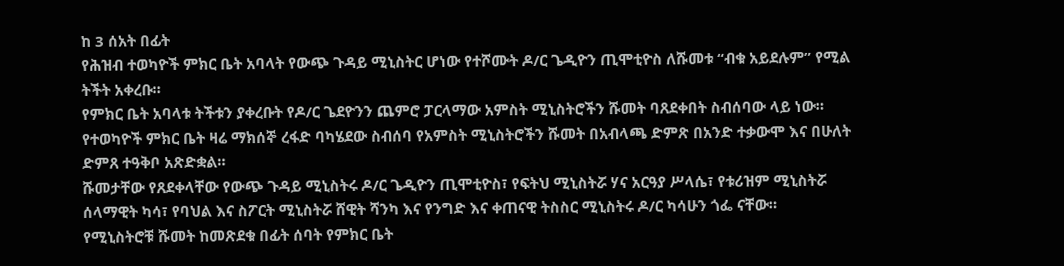ከ 3 ሰአት በፊት
የሕዝብ ተወካዮች ምክር ቤት አባላት የውጭ ጉዳይ ሚኒስትር ሆነው የተሾሙት ዶ/ር ጌዲዮን ጢሞቲዮስ ለሹመቱ “ብቁ አይደሉም” የሚል ትችት አቀረቡ።
የምክር ቤት አባላቱ ትችቱን ያቀረቡት የዶ/ር ጌደዮንን ጨምሮ ፓርላማው አምስት ሚኒስትሮችን ሹመት ባጸደቀበት ስብሰባው ላይ ነው።
የተወካዮች ምክር ቤት ዛሬ ማክሰኞ ረፋድ ባካሄደው ስብሰባ የአምስት ሚኒስትሮችን ሹመት በአብላጫ ድምጽ በአንድ ተቃውሞ እና በሁለት ድምጸ ተዓቅቦ አጽድቋል።
ሹመታቸው የጸደቀላቸው የውጭ ጉዳይ ሚኒስትሩ ዶ/ር ጌዲዮን ጢሞቲዮስ፣ የፍትህ ሚኒስትሯ ሃና አርዓያ ሥላሴ፣ የቱሪዝም ሚኒስትሯ ሰላማዊት ካሳ፣ የባህል እና ስፖርት ሚኒስትሯ ሸዊት ሻንካ እና የንግድ እና ቀጠናዊ ትስስር ሚኒስትሩ ዶ/ር ካሳሁን ጎፌ ናቸው።
የሚኒስትሮቹ ሹመት ከመጽደቁ በፊት ሰባት የምክር ቤት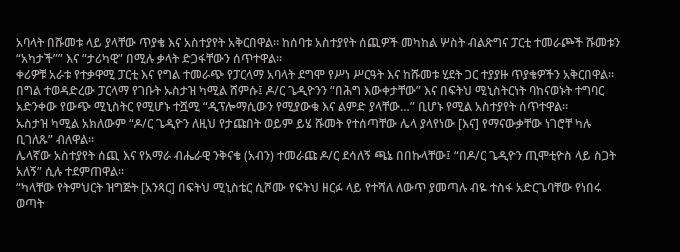አባላት በሹመቱ ላይ ያላቸው ጥያቄ እና አስተያየት አቅርበዋል። ከሰባቱ አስተያየት ሰጪዎች መካከል ሦስት ብልጽግና ፓርቲ ተመራጮች ሹመቱን “አካታች”” እና “ታሪካዊ” በሚሉ ቃላት ድጋፋቸውን ሰጥተዋል።
ቀሪዎቹ አራቱ የተቃዋሚ ፓርቲ እና የግል ተመራጭ የፓርላማ አባላት ደግሞ የሥነ ሥርዓት እና ከሹመቱ ሂደት ጋር ተያያዙ ጥያቄዎችን አቅርበዋል።
በግል ተወዳድረው ፓርላማ የገቡት ኡስታዝ ካሚል ሸምሱ፤ ዶ/ር ጌዲዮንን “በሕግ እውቀታቸው” እና በፍትህ ሚኒስትርነት ባከናወኑት ተግባር አድንቀው የውጭ ሚኒስትር የሚሆኑ ተሿሚ “ዲፕሎማሲውን የሚያውቁ እና ልምድ ያላቸው…” ቢሆኑ የሚል አስተያየት ሰጥተዋል።
ኡስታዝ ካሚል አክለውም “ዶ/ር ጌዲዮን ለዚህ የታጩበት ወይም ይሄ ሹመት የተሰጣቸው ሌላ ያላየነው [እና] የማናውቃቸው ነገሮቸ ካሉ ቢገለጹ” ብለዋል።
ሌላኛው አስተያየት ሰጪ እና የአማራ ብሔራዊ ንቅናቄ (አብን) ተመራጩ ዶ/ር ደሳለኝ ጫኔ በበኩላቸው፤ “በዶ/ር ጌዲዮን ጢሞቲዮስ ላይ ስጋት አለኝ” ሲሉ ተደምጠዋል።
“ካላቸው የትምህርት ዝግጅት [አንጻር] በፍትህ ሚኒስቴር ሲሾሙ የፍትህ ዘርፉ ላይ የተሻለ ለውጥ ያመጣሉ ብዬ ተስፋ አድርጌባቸው የነበሩ ወጣት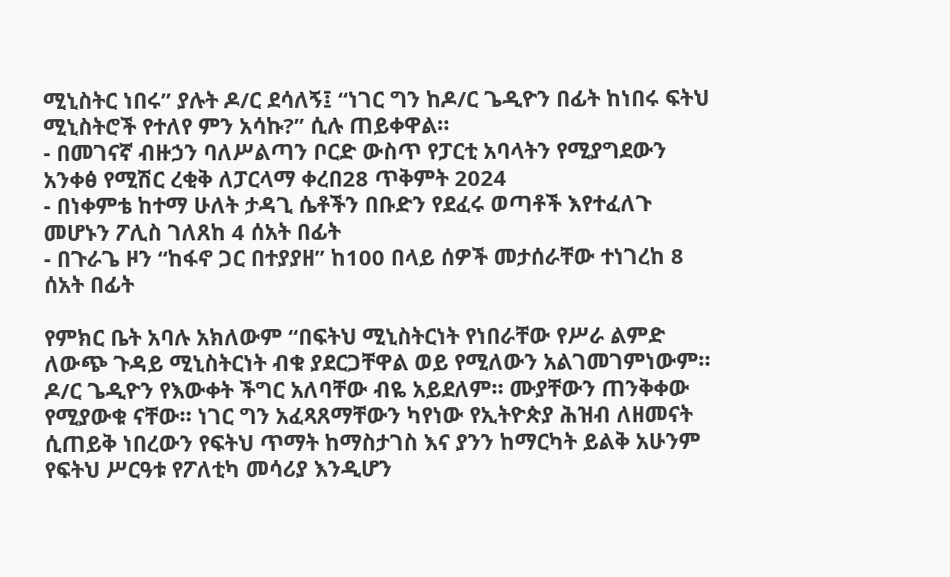ሚኒስትር ነበሩ” ያሉት ዶ/ር ደሳለኝ፤ “ነገር ግን ከዶ/ር ጌዲዮን በፊት ከነበሩ ፍትህ ሚኒስትሮች የተለየ ምን አሳኩ?” ሲሉ ጠይቀዋል።
- በመገናኛ ብዙኃን ባለሥልጣን ቦርድ ውስጥ የፓርቲ አባላትን የሚያግደውን አንቀፅ የሚሽር ረቂቅ ለፓርላማ ቀረበ28 ጥቅምት 2024
- በነቀምቴ ከተማ ሁለት ታዳጊ ሴቶችን በቡድን የደፈሩ ወጣቶች እየተፈለጉ መሆኑን ፖሊስ ገለጸከ 4 ሰአት በፊት
- በጉራጌ ዞን “ከፋኖ ጋር በተያያዘ” ከ100 በላይ ሰዎች መታሰራቸው ተነገረከ 8 ሰአት በፊት

የምክር ቤት አባሉ አክለውም “በፍትህ ሚኒስትርነት የነበራቸው የሥራ ልምድ ለውጭ ጉዳይ ሚኒስትርነት ብቁ ያደርጋቸዋል ወይ የሚለውን አልገመገምነውም። ዶ/ር ጌዲዮን የእውቀት ችግር አለባቸው ብዬ አይደለም። ሙያቸውን ጠንቅቀው የሚያውቁ ናቸው። ነገር ግን አፈጻጸማቸውን ካየነው የኢትዮጵያ ሕዝብ ለዘመናት ሲጠይቅ ነበረውን የፍትህ ጥማት ከማስታገስ እና ያንን ከማርካት ይልቅ አሁንም የፍትህ ሥርዓቱ የፖለቲካ መሳሪያ እንዲሆን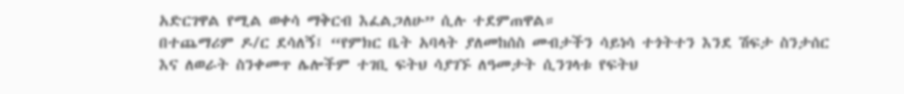አድርገዋል የሚል ወቀሳ ማቅርብ እፈልጋለሁ” ሲሉ ተደምጠዋል።
በተጨማሪም ዶ/ር ደሳለኝ፤ “የምክር ቤት አባላት ያለመከሰስ መብታችን ሳይነሳ ተጎትተን እንደ ሽፍታ ስንታሰር እና ለወራት ስንቀመጥ ሌሎችም ተገቢ ፍትህ ሳያገኙ ለዓመታት ሲንገላቱ የፍትህ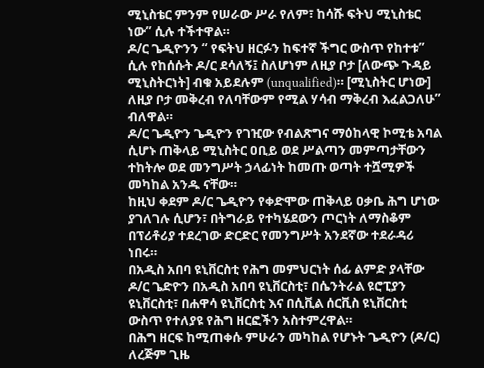ሚኒስቴር ምንም የሠራው ሥራ የለም፣ ከሳሹ ፍትህ ሚኒስቴር ነው” ሲሉ ተችተዋል።
ዶ/ር ጌዲዮንን “ የፍትህ ዘርፉን ከፍተኛ ችግር ውስጥ የከተቱ” ሲሉ የከሰሱት ዶ/ር ደሳለኝ፤ ስለሆነም ለዚያ ቦታ [ለውጭ ጉዳይ ሚኒስትርነት] ብቁ አይደሉም (unqualified)። [ሚኒስትር ሆነው] ለዚያ ቦታ መቅረብ የለባቸውም የሚል ሃሳብ ማቅረብ እፈልጋለሁ” ብለዋል።
ዶ/ር ጌዲዮን ጌዲዮን የገዢው የብልጽግና ማዕከላዊ ኮሚቴ አባል ሲሆኑ ጠቅላይ ሚኒስትር ዐቢይ ወደ ሥልጣን መምጣታቸውን ተከትሎ ወደ መንግሥት ኃላፊነት ከመጡ ወጣት ተሿሚዎች መካከል አንዱ ናቸው።
ከዚህ ቀደም ዶ/ር ጌዲዮን የቀድሞው ጠቅላይ ዐቃቤ ሕግ ሆነው ያገለገሉ ሲሆን፣ በትግራይ የተካሄደውን ጦርነት ለማስቆም በፕሪቶሪያ ተደረገው ድርድር የመንግሥት አንደኛው ተደራዳሪ ነበሩ።
በአዲስ አበባ ዩኒቨርስቲ የሕግ መምህርነት ሰፊ ልምድ ያላቸው ዶ/ር ጌድዮን በአዲስ አበባ ዩኒቨርስቲ፣ በሴንትራል ዩሮፒያን ዩኒቨርስቲ፣ በሐዋሳ ዩኒቨርስቲ እና በሲቪል ሰርቪስ ዩኒቨርስቲ ውስጥ የተለያዩ የሕግ ዘርፎችን አስተምረዋል።
በሕግ ዘርፍ ከሚጠቀሱ ምሁራን መካከል የሆኑት ጌዲዮን (ዶ/ር) ለረጅም ጊዜ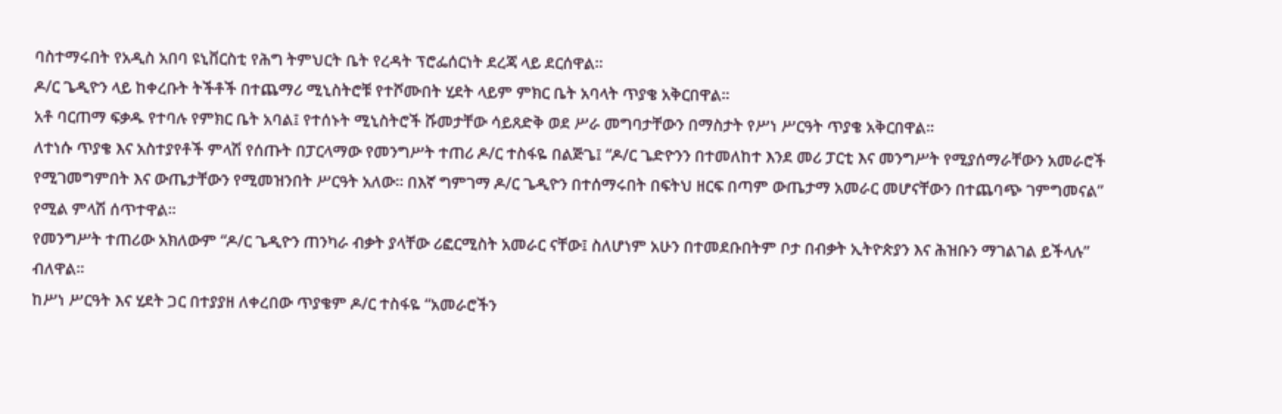ባስተማሩበት የአዲስ አበባ ዩኒቨርስቲ የሕግ ትምህርት ቤት የረዳት ፕሮፌሰርነት ደረጃ ላይ ደርሰዋል።
ዶ/ር ጌዲዮን ላይ ከቀረቡት ትችቶች በተጨማሪ ሚኒስትሮቹ የተሾሙበት ሂደት ላይም ምክር ቤት አባላት ጥያቄ አቅርበዋል።
አቶ ባርጠማ ፍቃዱ የተባሉ የምክር ቤት አባል፤ የተሰኑት ሚኒስትሮች ሹመታቸው ሳይጸድቅ ወደ ሥራ መግባታቸውን በማስታት የሥነ ሥርዓት ጥያቄ አቅርበዋል።
ለተነሱ ጥያቄ እና አስተያየቶች ምላሽ የሰጡት በፓርላማው የመንግሥት ተጠሪ ዶ/ር ተስፋዬ በልጅጌ፤ “ዶ/ር ጌድዮንን በተመለከተ እንደ መሪ ፓርቲ እና መንግሥት የሚያሰማራቸውን አመራሮች የሚገመግምበት እና ውጤታቸውን የሚመዝንበት ሥርዓት አለው። በእኛ ግምገማ ዶ/ር ጌዲዮን በተሰማሩበት በፍትህ ዘርፍ በጣም ውጤታማ አመራር መሆናቸውን በተጨባጭ ገምግመናል” የሚል ምላሽ ሰጥተዋል።
የመንግሥት ተጠሪው አክለውም “ዶ/ር ጌዲዮን ጠንካራ ብቃት ያላቸው ሪፎርሚስት አመራር ናቸው፤ ስለሆነም አሁን በተመደቡበትም ቦታ በብቃት ኢትዮጵያን እና ሕዝቡን ማገልገል ይችላሉ” ብለዋል።
ከሥነ ሥርዓት እና ሂደት ጋር በተያያዘ ለቀረበው ጥያቄም ዶ/ር ተስፋዬ “አመራሮችን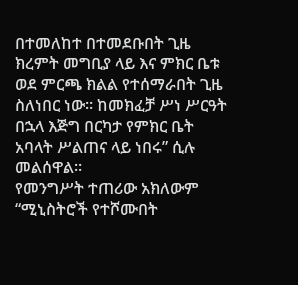በተመለከተ በተመደቡበት ጊዜ ክረምት መግቢያ ላይ እና ምክር ቤቱ ወደ ምርጫ ክልል የተሰማራበት ጊዜ ስለነበር ነው። ከመክፈቻ ሥነ ሥርዓት በኋላ እጅግ በርካታ የምክር ቤት አባላት ሥልጠና ላይ ነበሩ” ሲሉ መልሰዋል።
የመንግሥት ተጠሪው አክለውም “ሚኒስትሮች የተሾሙበት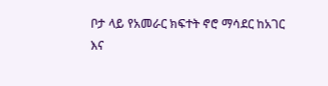ቦታ ላይ የአመራር ክፍተት ኖሮ ማሳደር ከአገር እና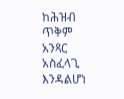ከሕዝብ ጥቅም አንጻር አስፈላጊ እንዳልሆነ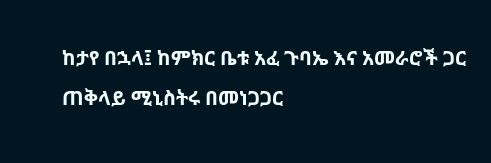ከታየ በኋላ፤ ከምክር ቤቱ አፈ ጉባኤ እና አመራሮች ጋር ጠቅላይ ሚኒስትሩ በመነጋጋር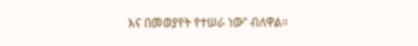እና በመወያየት የተሠራ ነው” ብለዋል።